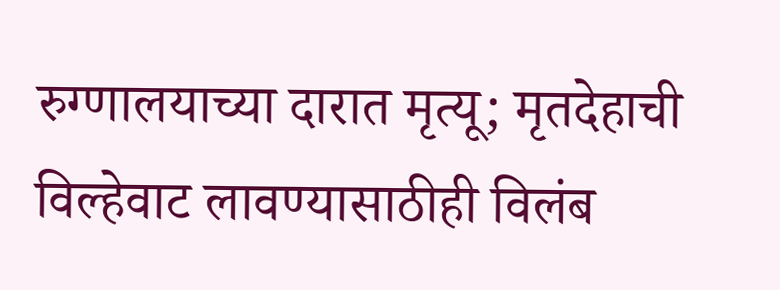रुग्णालयाच्या दारात मृत्यू; मृतदेहाची विल्हेवाट लावण्यासाठीही विलंब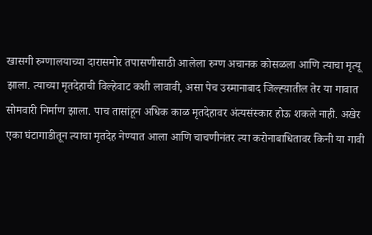खासगी रुग्णालयाच्या दारासमोर तपासणीसाठी आलेला रुग्ण अचानक कोसळला आणि त्याचा मृत्यू झाला. त्याच्या मृतदेहाची विल्हेवाट कशी लावावी, असा पेच उस्मानाबाद जिल्ह्य़ातील तेर या गावात सोमवारी निर्माण झाला. पाच तासांहून अधिक काळ मृतदेहावर अंत्यसंस्कार होऊ शकले नाही. अखेर एका घंटागाडीतून त्याचा मृतदेह नेण्यात आला आणि चाचणीनंतर त्या करोनाबाधितावर किनी या गावी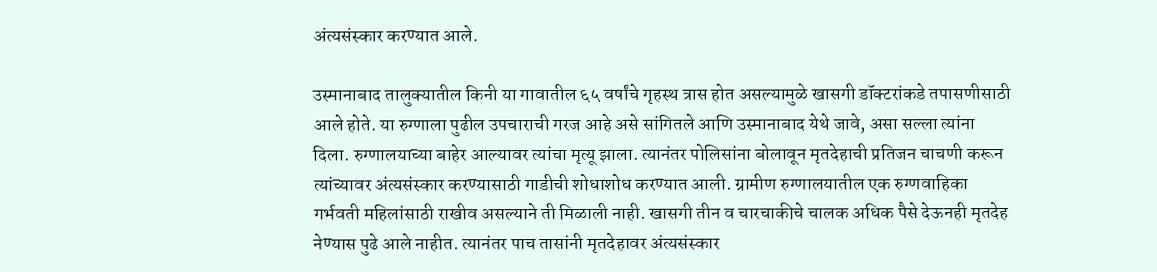अंत्यसंस्कार करण्यात आले.

उस्मानाबाद तालुक्यातील किनी या गावातील ६५ वर्षांचे गृहस्थ त्रास होत असल्यामुळे खासगी डॉक्टरांकडे तपासणीसाठी आले होते. या रुग्णाला पुढील उपचाराची गरज आहे असे सांगितले आणि उस्मानाबाद येथे जावे, असा सल्ला त्यांना दिला. रुग्णालयाच्या बाहेर आल्यावर त्यांचा मृत्यू झाला. त्यानंतर पोलिसांना बोलावून मृतदेहाची प्रतिजन चाचणी करून त्यांच्यावर अंत्यसंस्कार करण्यासाठी गाडीची शोधाशोध करण्यात आली. ग्रामीण रुग्णालयातील एक रुग्णवाहिका गर्भवती महिलांसाठी राखीव असल्याने ती मिळाली नाही. खासगी तीन व चारचाकीचे चालक अधिक पैसे देऊनही मृतदेह नेण्यास पुढे आले नाहीत. त्यानंतर पाच तासांनी मृतदेहावर अंत्यसंस्कार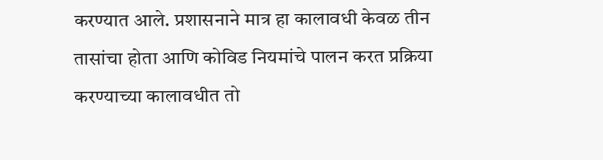करण्यात आले. प्रशासनाने मात्र हा कालावधी केवळ तीन तासांचा होता आणि कोविड नियमांचे पालन करत प्रक्रिया करण्याच्या कालावधीत तो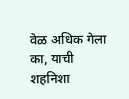वेळ अधिक गेला का, याची शहनिशा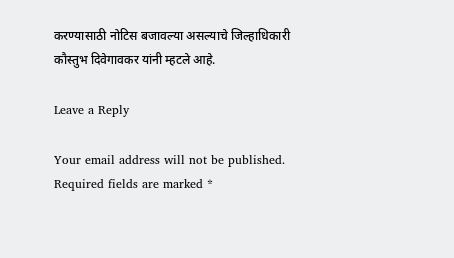करण्यासाठी नोटिस बजावल्या असल्याचे जिल्हाधिकारी कौस्तुभ दिवेगावकर यांनी म्हटले आहे.

Leave a Reply

Your email address will not be published. Required fields are marked *